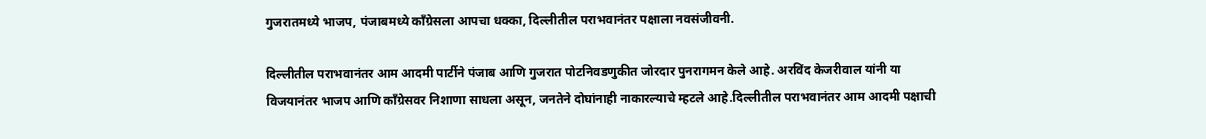गुजरातमध्ये भाजप, पंजाबमध्ये काँग्रेसला आपचा धक्का, दिल्लीतील पराभवानंतर पक्षाला नवसंजीवनी.

दिल्लीतील पराभवानंतर आम आदमी पार्टीने पंजाब आणि गुजरात पोटनिवडणुकीत जोरदार पुनरागमन केले आहे. अरविंद केजरीवाल यांनी या विजयानंतर भाजप आणि काँग्रेसवर निशाणा साधला असून, जनतेने दोघांनाही नाकारल्याचे म्हटले आहे.दिल्लीतील पराभवानंतर आम आदमी पक्षाची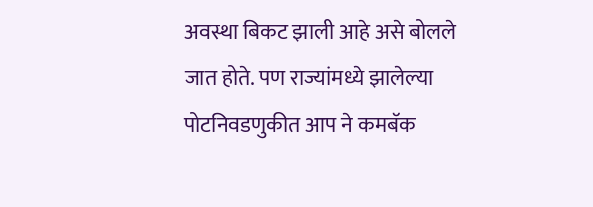अवस्था बिकट झाली आहे असे बोलले जात होते. पण राज्यांमध्ये झालेल्या पोटनिवडणुकीत आप ने कमबॅक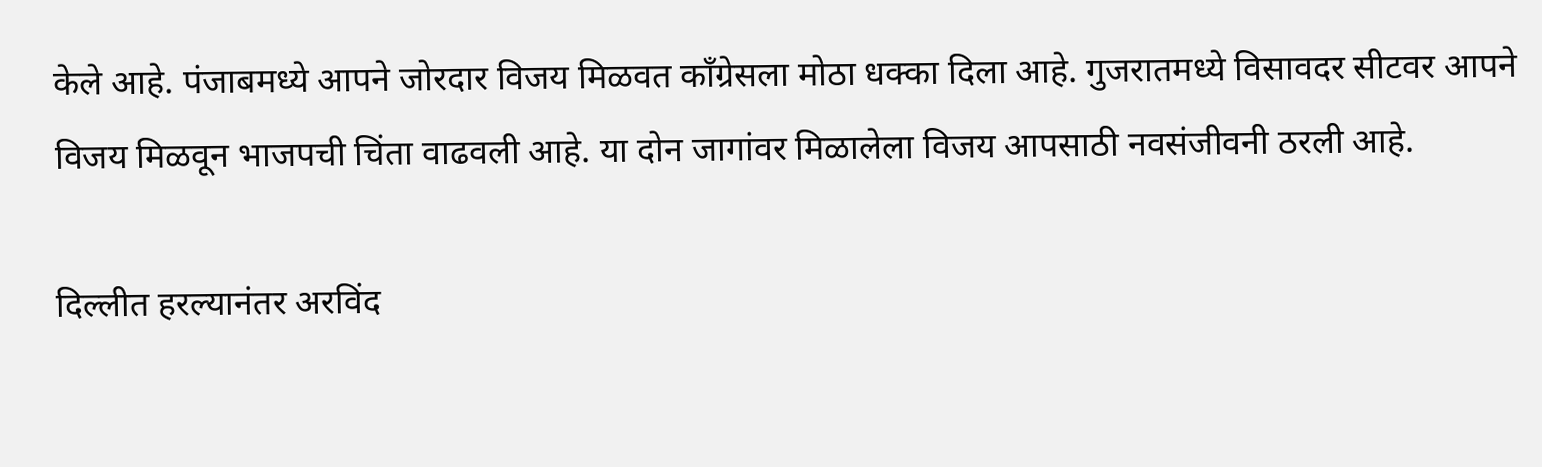केले आहे. पंजाबमध्ये आपने जोरदार विजय मिळवत काँग्रेसला मोठा धक्का दिला आहे. गुजरातमध्ये विसावदर सीटवर आपने विजय मिळवून भाजपची चिंता वाढवली आहे. या दोन जागांवर मिळालेला विजय आपसाठी नवसंजीवनी ठरली आहे.

दिल्लीत हरल्यानंतर अरविंद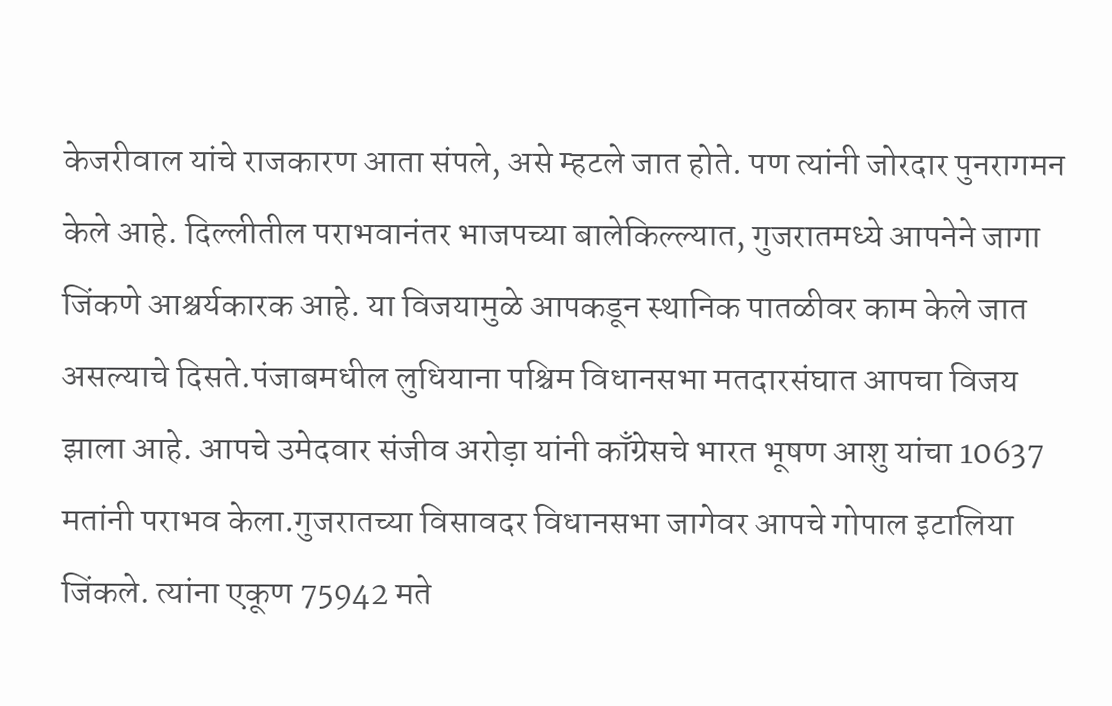केजरीवाल यांचे राजकारण आता संपले, असे म्हटले जात होते. पण त्यांनी जोरदार पुनरागमन केले आहे. दिल्लीतील पराभवानंतर भाजपच्या बालेकिल्ल्यात, गुजरातमध्ये आपनेने जागा जिंकणे आश्चर्यकारक आहे. या विजयामुळे आपकडून स्थानिक पातळीवर काम केले जात असल्याचे दिसते.पंजाबमधील लुधियाना पश्चिम विधानसभा मतदारसंघात आपचा विजय झाला आहे. आपचे उमेदवार संजीव अरोड़ा यांनी काँग्रेसचे भारत भूषण आशु यांचा 10637 मतांनी पराभव केला.गुजरातच्या विसावदर विधानसभा जागेवर आपचे गोपाल इटालिया जिंकले. त्यांना एकूण 75942 मते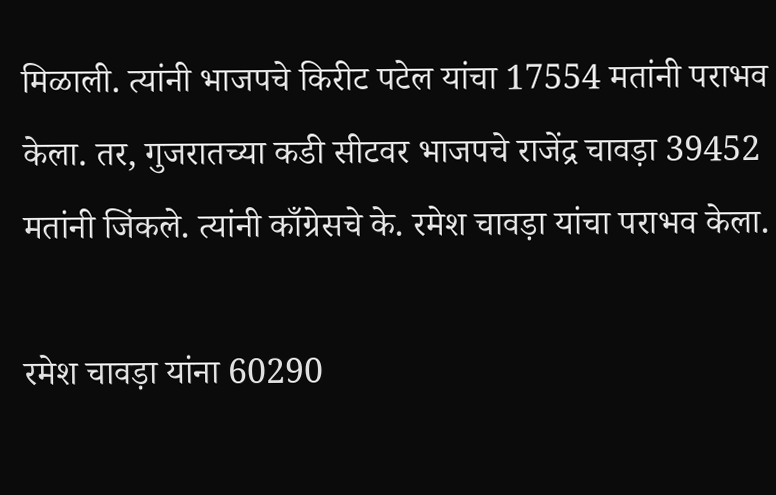मिळाली. त्यांनी भाजपचे किरीट पटेल यांचा 17554 मतांनी पराभव केला. तर, गुजरातच्या कडी सीटवर भाजपचे राजेंद्र चावड़ा 39452 मतांनी जिंकले. त्यांनी काँग्रेसचे के. रमेश चावड़ा यांचा पराभव केला.

रमेश चावड़ा यांना 60290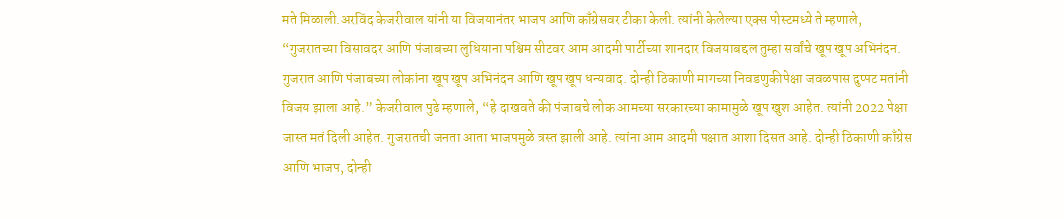मते मिळाली.अरविंद केजरीवाल यांनी या विजयानंतर भाजप आणि काँग्रेसवर टीका केली. त्यांनी केलेल्या एक्स पोस्टमध्ये ते म्हणाले, “गुजरातच्या विसावदर आणि पंजाबच्या लुधियाना पश्चिम सीटवर आम आदमी पार्टीच्या शानदार विजयाबद्दल तुम्हा सर्वांचे खूप खूप अभिनंदन. गुजरात आणि पंजाबच्या लोकांना खूप खूप अभिनंदन आणि खूप खूप धन्यवाद. दोन्ही ठिकाणी मागच्या निवडणुकीपेक्षा जवळपास दुप्पट मतांनी विजय झाला आहे.” केजरीवाल पुढे म्हणाले, “हे दाखवते की पंजाबचे लोक आमच्या सरकारच्या कामामुळे खूप खुश आहेत. त्यांनी 2022 पेक्षा जास्त मतं दिली आहेत. गुजरातची जनता आता भाजपमुळे त्रस्त झाली आहे. त्यांना आम आदमी पक्षात आशा दिसत आहे. दोन्ही ठिकाणी काँग्रेस आणि भाजप, दोन्ही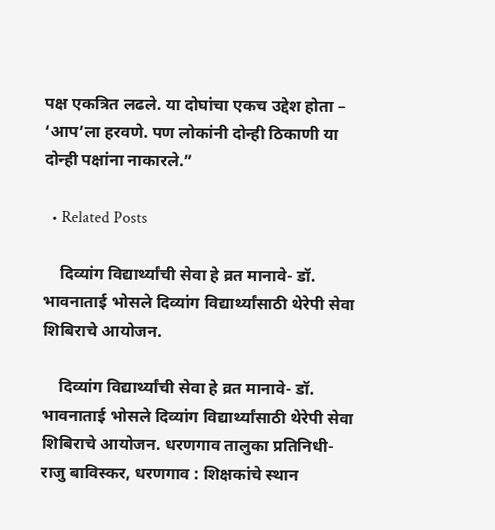पक्ष एकत्रित लढले. या दोघांचा एकच उद्देश होता – ‘आप’ला हरवणे. पण लोकांनी दोन्ही ठिकाणी या दोन्ही पक्षांना नाकारले.”

  • Related Posts

    दिव्यांग विद्यार्थ्यांची सेवा हे व्रत मानावे- डॉ. भावनाताई भोसले दिव्यांग विद्यार्थ्यांसाठी थेरेपी सेवा शिबिराचे आयोजन.

    दिव्यांग विद्यार्थ्यांची सेवा हे व्रत मानावे- डॉ. भावनाताई भोसले दिव्यांग विद्यार्थ्यांसाठी थेरेपी सेवा शिबिराचे आयोजन. धरणगाव तालुका प्रतिनिधी-राजु बाविस्कर, धरणगाव : शिक्षकांचे स्थान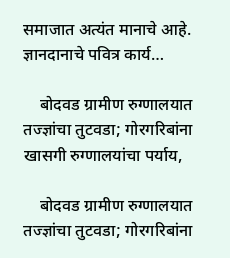समाजात अत्यंत मानाचे आहे. ज्ञानदानाचे पवित्र कार्य…

    बोदवड ग्रामीण रुग्णालयात तज्ज्ञांचा तुटवडा; गोरगरिबांना खासगी रुग्णालयांचा पर्याय,

    बोदवड ग्रामीण रुग्णालयात तज्ज्ञांचा तुटवडा; गोरगरिबांना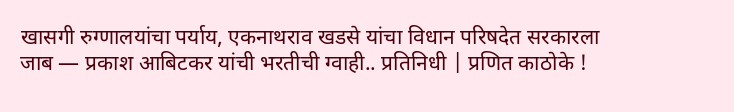खासगी रुग्णालयांचा पर्याय, एकनाथराव खडसे यांचा विधान परिषदेत सरकारला जाब — प्रकाश आबिटकर यांची भरतीची ग्वाही.. प्रतिनिधी | प्रणित काठोके !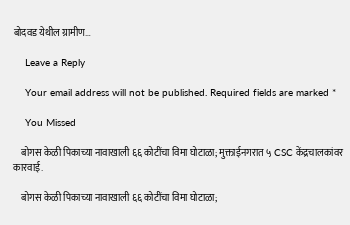बोदवड येथील ग्रामीण…

    Leave a Reply

    Your email address will not be published. Required fields are marked *

    You Missed

    बोगस केळी पिकाच्या नावाखाली ६६ कोटींचा विमा घोटाळा; मुक्ताईनगरात ५ CSC केंद्रचालकांवर कारवाई.

    बोगस केळी पिकाच्या नावाखाली ६६ कोटींचा विमा घोटाळा;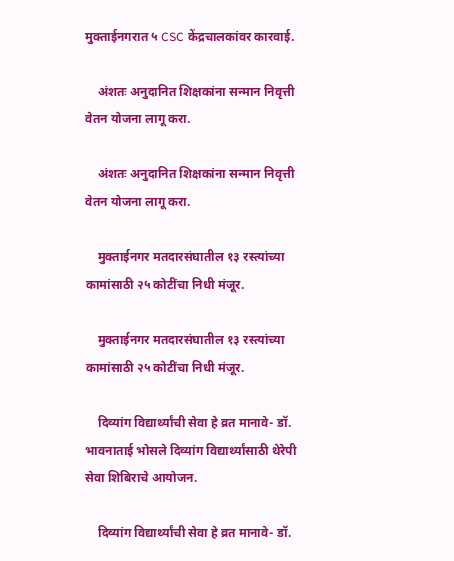मुक्ताईनगरात ५ CSC केंद्रचालकांवर कारवाई.

    अंशतः अनुदानित शिक्षकांना सन्मान निवृत्ती वेतन योजना लागू करा.

    अंशतः अनुदानित शिक्षकांना सन्मान निवृत्ती वेतन योजना लागू करा.

    मुक्ताईनगर मतदारसंघातील १३ रस्त्यांच्या कामांसाठी २५ कोटींचा निधी मंजूर.

    मुक्ताईनगर मतदारसंघातील १३ रस्त्यांच्या कामांसाठी २५ कोटींचा निधी मंजूर.

    दिव्यांग विद्यार्थ्यांची सेवा हे व्रत मानावे- डॉ. भावनाताई भोसले दिव्यांग विद्यार्थ्यांसाठी थेरेपी सेवा शिबिराचे आयोजन.

    दिव्यांग विद्यार्थ्यांची सेवा हे व्रत मानावे- डॉ.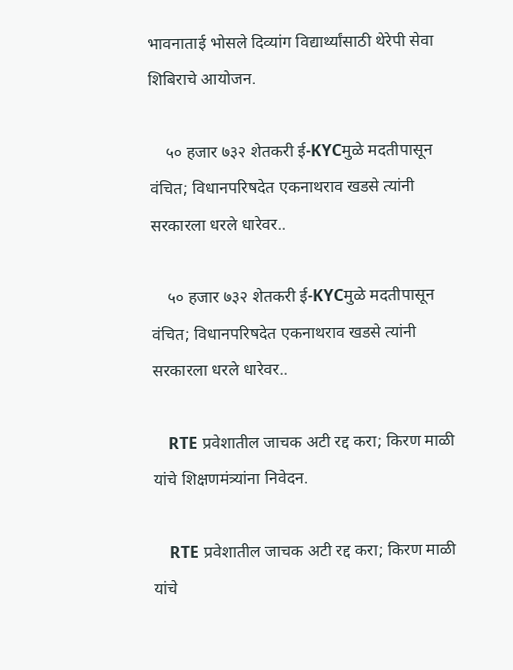भावनाताई भोसले दिव्यांग विद्यार्थ्यांसाठी थेरेपी सेवा शिबिराचे आयोजन.

    ५० हजार ७३२ शेतकरी ई-KYCमुळे मदतीपासून वंचित; विधानपरिषदेत एकनाथराव खडसे त्यांनी सरकारला धरले धारेवर..

    ५० हजार ७३२ शेतकरी ई-KYCमुळे मदतीपासून वंचित; विधानपरिषदेत एकनाथराव खडसे त्यांनी सरकारला धरले धारेवर..

    RTE प्रवेशातील जाचक अटी रद्द करा; किरण माळी यांचे शिक्षणमंत्र्यांना निवेदन.

    RTE प्रवेशातील जाचक अटी रद्द करा; किरण माळी यांचे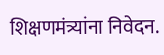शिक्षणमंत्र्यांना निवेदन.